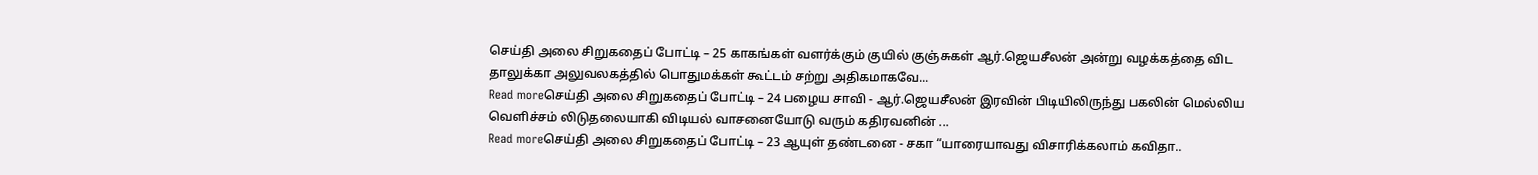செய்தி அலை சிறுகதைப் போட்டி – 25 காகங்கள் வளர்க்கும் குயில் குஞ்சுகள் ஆர்.ஜெயசீலன் அன்று வழக்கத்தை விட தாலுக்கா அலுவலகத்தில் பொதுமக்கள் கூட்டம் சற்று அதிகமாகவே...
Read moreசெய்தி அலை சிறுகதைப் போட்டி – 24 பழைய சாவி - ஆர்.ஜெயசீலன் இரவின் பிடியிலிருந்து பகலின் மெல்லிய வெளிச்சம் லிடுதலையாகி விடியல் வாசனையோடு வரும் கதிரவனின் ...
Read moreசெய்தி அலை சிறுகதைப் போட்டி – 23 ஆயுள் தண்டனை - சகா “யாரையாவது விசாரிக்கலாம் கவிதா..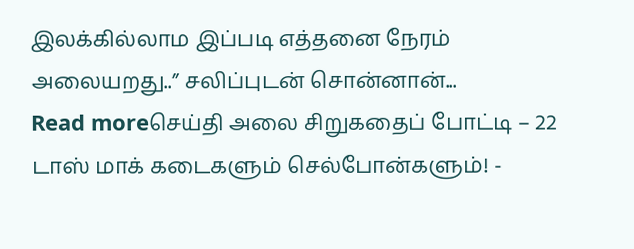இலக்கில்லாம இப்படி எத்தனை நேரம் அலையறது..” சலிப்புடன் சொன்னான்...
Read moreசெய்தி அலை சிறுகதைப் போட்டி – 22 டாஸ் மாக் கடைகளும் செல்போன்களும்! -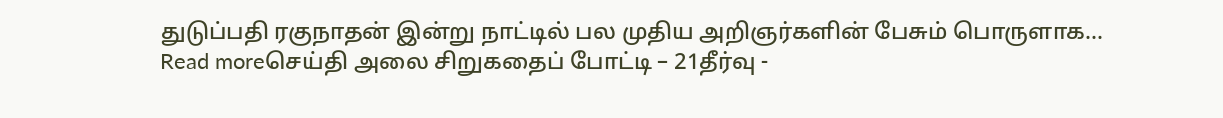துடுப்பதி ரகுநாதன் இன்று நாட்டில் பல முதிய அறிஞர்களின் பேசும் பொருளாக...
Read moreசெய்தி அலை சிறுகதைப் போட்டி – 21தீர்வு -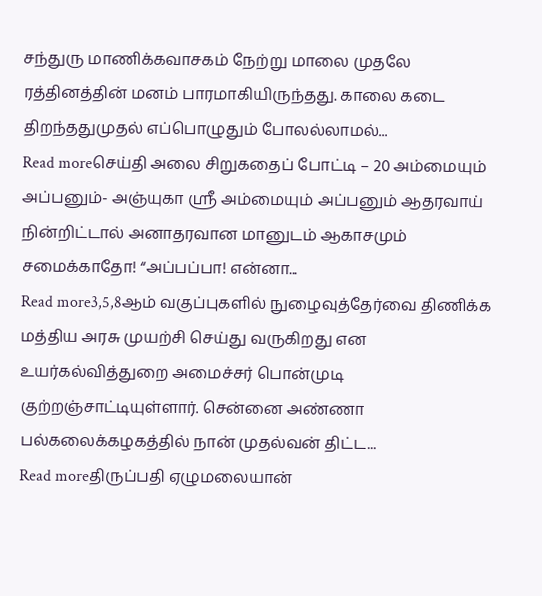சந்துரு மாணிக்கவாசகம் நேற்று மாலை முதலே ரத்தினத்தின் மனம் பாரமாகியிருந்தது. காலை கடை திறந்ததுமுதல் எப்பொழுதும் போலல்லாமல்...
Read moreசெய்தி அலை சிறுகதைப் போட்டி – 20 அம்மையும் அப்பனும்- அஞ்யுகா ஸ்ரீ அம்மையும் அப்பனும் ஆதரவாய் நின்றிட்டால் அனாதரவான மானுடம் ஆகாசமும் சமைக்காதோ! “அப்பப்பா! என்னா...
Read more3,5,8ஆம் வகுப்புகளில் நுழைவுத்தேர்வை திணிக்க மத்திய அரசு முயற்சி செய்து வருகிறது என உயர்கல்வித்துறை அமைச்சர் பொன்முடி குற்றஞ்சாட்டியுள்ளார். சென்னை அண்ணா பல்கலைக்கழகத்தில் நான் முதல்வன் திட்ட...
Read moreதிருப்பதி ஏழுமலையான்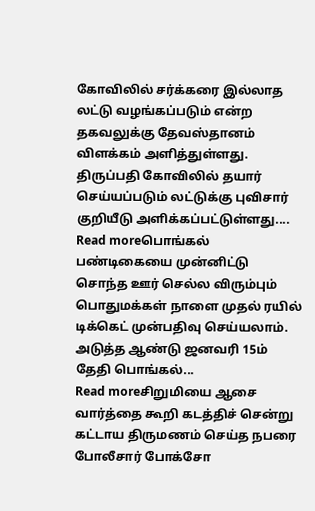கோவிலில் சர்க்கரை இல்லாத லட்டு வழங்கப்படும் என்ற தகவலுக்கு தேவஸ்தானம் விளக்கம் அளித்துள்ளது. திருப்பதி கோவிலில் தயார் செய்யப்படும் லட்டுக்கு புவிசார் குறியீடு அளிக்கப்பட்டுள்ளது....
Read moreபொங்கல் பண்டிகையை முன்னிட்டு சொந்த ஊர் செல்ல விரும்பும் பொதுமக்கள் நாளை முதல் ரயில் டிக்கெட் முன்பதிவு செய்யலாம். அடுத்த ஆண்டு ஜனவரி 15ம் தேதி பொங்கல்...
Read moreசிறுமியை ஆசை வார்த்தை கூறி கடத்திச் சென்று கட்டாய திருமணம் செய்த நபரை போலீசார் போக்சோ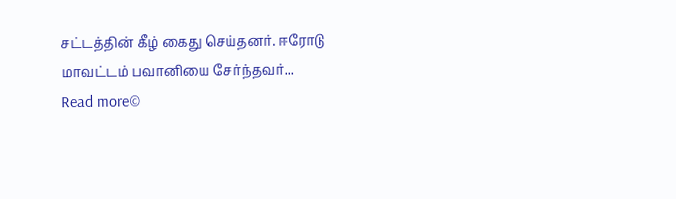சட்டத்தின் கீழ் கைது செய்தனர். ஈரோடு மாவட்டம் பவானியை சேர்ந்தவர்...
Read more©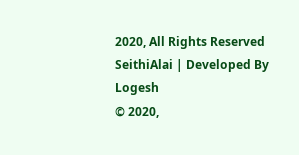2020, All Rights Reserved SeithiAlai | Developed By Logesh
© 2020,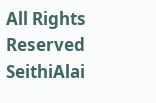All Rights Reserved SeithiAlai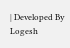| Developed By Logesh